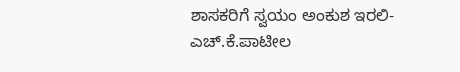ಶಾಸಕರಿಗೆ ಸ್ವಯಂ ಅಂಕುಶ ಇರಲಿ-ಎಚ್.ಕೆ.ಪಾಟೀಲ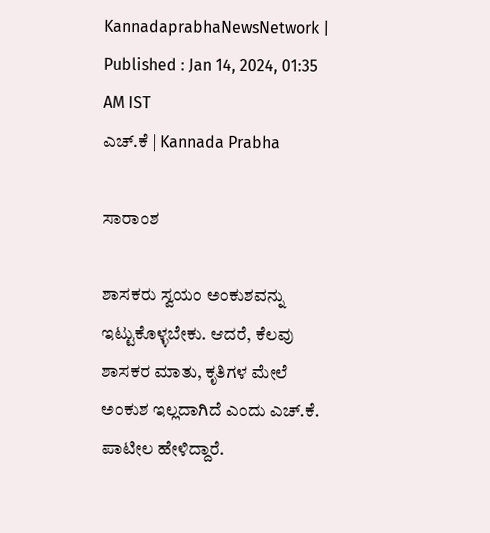KannadaprabhaNewsNetwork |
Published : Jan 14, 2024, 01:35 AM IST
ಎಚ್.ಕೆ | Kannada Prabha

ಸಾರಾಂಶ

ಶಾಸಕರು ಸ್ವಯಂ ಅಂಕುಶವನ್ನು ಇಟ್ಟುಕೊಳ್ಳಬೇಕು. ಆದರೆ, ಕೆಲವು ಶಾಸಕರ ಮಾತು, ಕೃತಿಗಳ ಮೇಲೆ ಅಂಕುಶ ಇಲ್ಲದಾಗಿದೆ ಎಂದು ಎಚ್.ಕೆ. ಪಾಟೀಲ ಹೇಳಿದ್ದಾರೆ.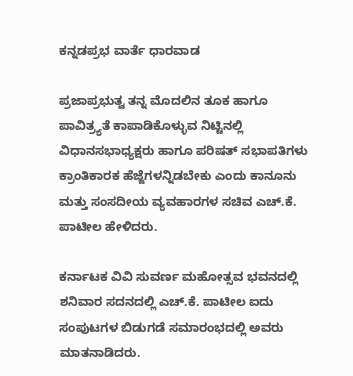ಕನ್ನಡಪ್ರಭ ವಾರ್ತೆ ಧಾರವಾಡ

ಪ್ರಜಾಪ್ರಭುತ್ವ ತನ್ನ ಮೊದಲಿನ ತೂಕ ಹಾಗೂ ಪಾವಿತ್ರ್ಯತೆ ಕಾಪಾಡಿಕೊಳ್ಳುವ ನಿಟ್ಟಿನಲ್ಲಿ ವಿಧಾನಸಭಾಧ್ಯಕ್ಷರು ಹಾಗೂ ಪರಿಷತ್‌ ಸಭಾಪತಿಗಳು ಕ್ರಾಂತಿಕಾರಕ ಹೆಜ್ಜೆಗಳನ್ನಿಡಬೇಕು ಎಂದು ಕಾನೂನು ಮತ್ತು ಸಂಸದೀಯ ವ್ಯವಹಾರಗಳ ಸಚಿವ ಎಚ್‌.ಕೆ. ಪಾಟೀಲ ಹೇಳಿದರು.

ಕರ್ನಾಟಕ ವಿವಿ ಸುವರ್ಣ ಮಹೋತ್ಸವ ಭವನದಲ್ಲಿ ಶನಿವಾರ ಸದನದಲ್ಲಿ ಎಚ್.ಕೆ. ಪಾಟೀಲ ಐದು ಸಂಪುಟಗಳ ಬಿಡುಗಡೆ ಸಮಾರಂಭದಲ್ಲಿ ಅವರು ಮಾತನಾಡಿದರು.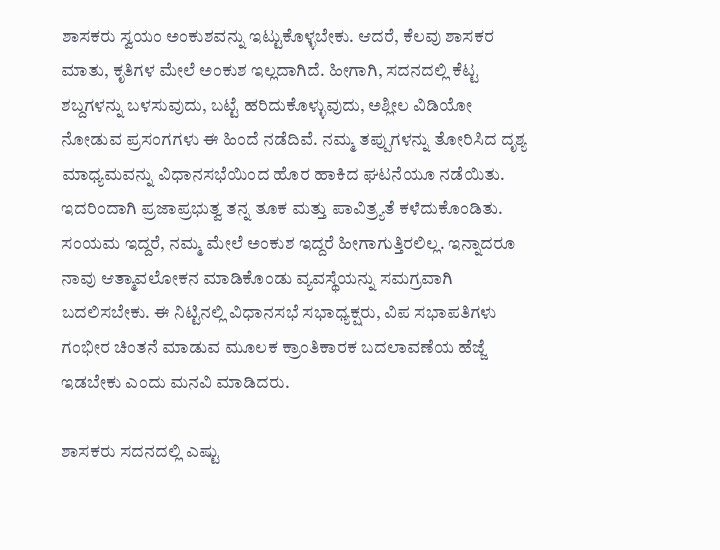ಶಾಸಕರು ಸ್ವಯಂ ಅಂಕುಶವನ್ನು ಇಟ್ಟುಕೊಳ್ಳಬೇಕು. ಆದರೆ, ಕೆಲವು ಶಾಸಕರ ಮಾತು, ಕೃತಿಗಳ ಮೇಲೆ ಅಂಕುಶ ಇಲ್ಲದಾಗಿದೆ. ಹೀಗಾಗಿ, ಸದನದಲ್ಲಿ ಕೆಟ್ಟ ಶಬ್ದಗಳನ್ನು ಬಳಸುವುದು, ಬಟ್ಟೆ ಹರಿದುಕೊಳ್ಳುವುದು, ಅಶ್ಲೀಲ ವಿಡಿಯೋ ನೋಡುವ ಪ್ರಸಂಗಗಳು ಈ ಹಿಂದೆ ನಡೆದಿವೆ. ನಮ್ಮ ತಪ್ಪುಗಳನ್ನು ತೋರಿಸಿದ ದೃಶ್ಯ ಮಾಧ್ಯಮವನ್ನು ವಿಧಾನಸಭೆಯಿಂದ ಹೊರ ಹಾಕಿದ ಘಟನೆಯೂ ನಡೆಯಿತು. ಇದರಿಂದಾಗಿ ಪ್ರಜಾಪ್ರಭುತ್ವ ತನ್ನ ತೂಕ ಮತ್ತು ಪಾವಿತ್ರ್ಯತೆ ಕಳೆದುಕೊಂಡಿತು. ಸಂಯಮ ಇದ್ದರೆ, ನಮ್ಮ ಮೇಲೆ ಅಂಕುಶ ಇದ್ದರೆ ಹೀಗಾಗುತ್ತಿರಲಿಲ್ಲ. ಇನ್ನಾದರೂ ನಾವು ಆತ್ಮಾವಲೋಕನ ಮಾಡಿಕೊಂಡು ವ್ಯವಸ್ಥೆಯನ್ನು ಸಮಗ್ರವಾಗಿ ಬದಲಿಸಬೇಕು. ಈ ನಿಟ್ಟಿನಲ್ಲಿ ವಿಧಾನಸಭೆ ಸಭಾಧ್ಯಕ್ಷರು, ವಿಪ ಸಭಾಪತಿಗಳು ಗಂಭೀರ ಚಿಂತನೆ ಮಾಡುವ ಮೂಲಕ ಕ್ರಾಂತಿಕಾರಕ ಬದಲಾವಣೆಯ ಹೆಜ್ಜೆ ಇಡಬೇಕು ಎಂದು ಮನವಿ ಮಾಡಿದರು.

ಶಾಸಕರು ಸದನದಲ್ಲಿ ಎಷ್ಟು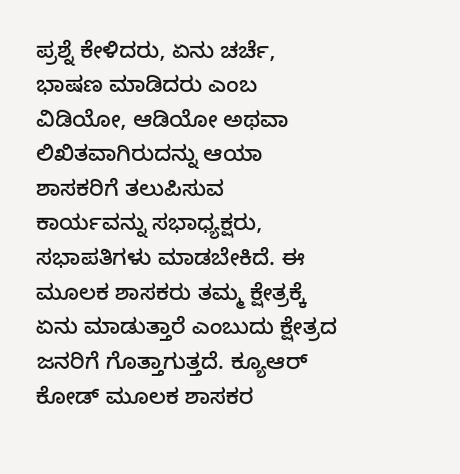ಪ್ರಶ್ನೆ ಕೇಳಿದರು, ಏನು ಚರ್ಚೆ, ಭಾಷಣ ಮಾಡಿದರು ಎಂಬ ವಿಡಿಯೋ, ಆಡಿಯೋ ಅಥವಾ ಲಿಖಿತವಾಗಿರುದನ್ನು ಆಯಾ ಶಾಸಕರಿಗೆ ತಲುಪಿಸುವ ಕಾರ್ಯವನ್ನು ಸಭಾಧ್ಯಕ್ಷರು, ಸಭಾಪತಿಗಳು ಮಾಡಬೇಕಿದೆ. ಈ ಮೂಲಕ ಶಾಸಕರು ತಮ್ಮ ಕ್ಷೇತ್ರಕ್ಕೆ ಏನು ಮಾಡುತ್ತಾರೆ ಎಂಬುದು ಕ್ಷೇತ್ರದ ಜನರಿಗೆ ಗೊತ್ತಾಗುತ್ತದೆ. ಕ್ಯೂಆರ್‌ ಕೋಡ್‌ ಮೂಲಕ ಶಾಸಕರ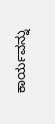ಕಾರ್ಯವನ್ನು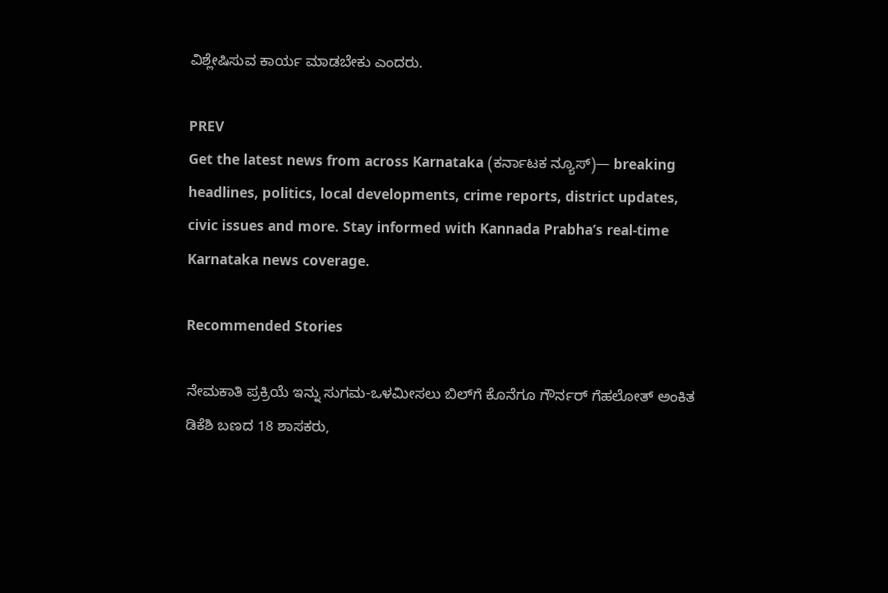ವಿಶ್ಲೇಷಿಸುವ ಕಾರ್ಯ ಮಾಡಬೇಕು ಎಂದರು.

PREV
Get the latest news from across Karnataka (ಕರ್ನಾಟಕ ನ್ಯೂಸ್)— breaking headlines, politics, local developments, crime reports, district updates, civic issues and more. Stay informed with Kannada Prabha’s real‑time Karnataka news coverage.

Recommended Stories

ನೇಮಕಾತಿ ಪ್ರಕ್ರಿಯೆ ಇನ್ನು ಸುಗಮ-ಒಳಮೀಸಲು ಬಿಲ್‌ಗೆ ಕೊನೆಗೂ ಗೌರ್ನರ್‌ ಗೆಹಲೋತ್‌ ಅಂಕಿತ
ಡಿಕೆಶಿ ಬಣದ 18 ಶಾಸಕರು,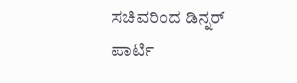ಸಚಿವರಿಂದ ಡಿನ್ನರ್‌ ಪಾರ್ಟಿ